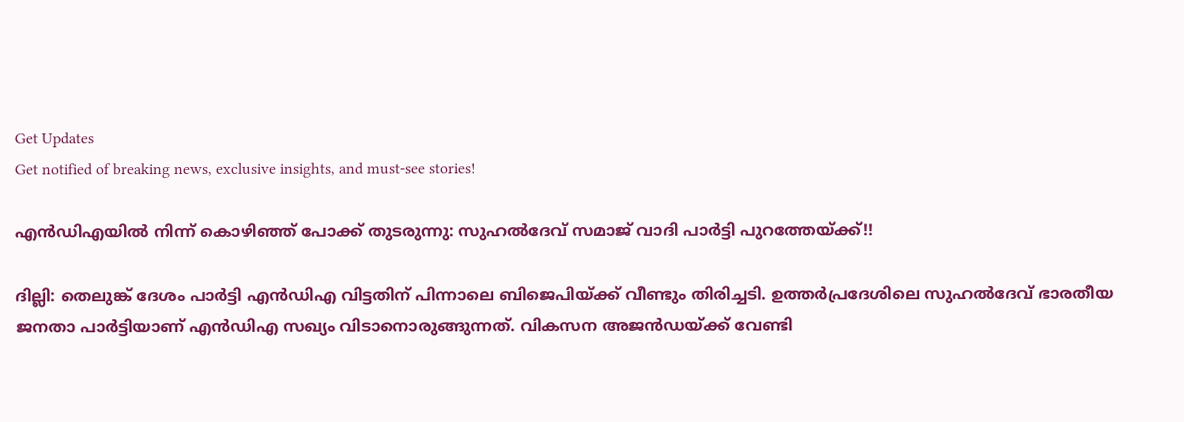Get Updates
Get notified of breaking news, exclusive insights, and must-see stories!

എന്‍ഡിഎയില്‍ നിന്ന് കൊഴിഞ്ഞ് പോക്ക് തുടരുന്നു: സുഹല്‍ദേവ് സമാജ് വാദി പാര്‍ട്ടി പുറത്തേയ്ക്ക്!!

ദില്ലി: തെലുങ്ക് ദേശം പാര്‍‌ട്ടി എന്‍ഡിഎ വിട്ടതിന് പിന്നാലെ ബിജെപിയ്ക്ക് വീണ്ടും തിരിച്ചടി. ഉത്തര്‍പ്രദേശിലെ സുഹല്‍ദേവ് ഭാരതീയ ജനതാ പാര്‍ട്ടിയാണ് എന്‍ഡിഎ സഖ്യം വിടാനൊരുങ്ങുന്നത്. വികസന അജന്‍ഡയ്ക്ക് വേണ്ടി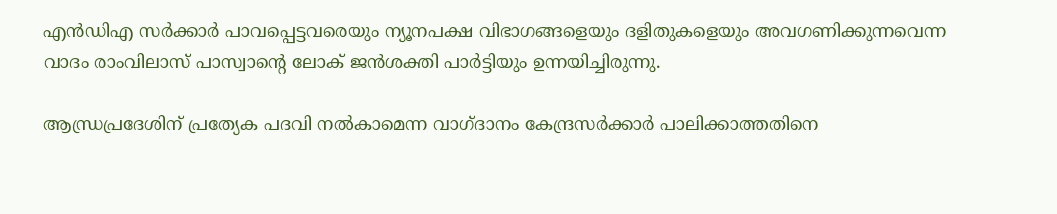എന്‍ഡിഎ സര്‍ക്കാര്‍ പാവപ്പെട്ടവരെയും ന്യൂനപക്ഷ വിഭാഗങ്ങളെയും ദളിതുകളെയും അവഗണിക്കുന്നവെന്ന വാദം രാംവിലാസ് പാസ്വാന്റെ ലോക് ജന്‍ശക്തി പാര്‍ട്ടിയും ഉന്നയിച്ചിരുന്നു.

ആന്ധ്രപ്രദേശിന് പ്രത്യേക പദവി നല്‍കാമെന്ന വാഗ്ദാനം കേന്ദ്രസര്‍ക്കാര്‍ പാലിക്കാത്തതിനെ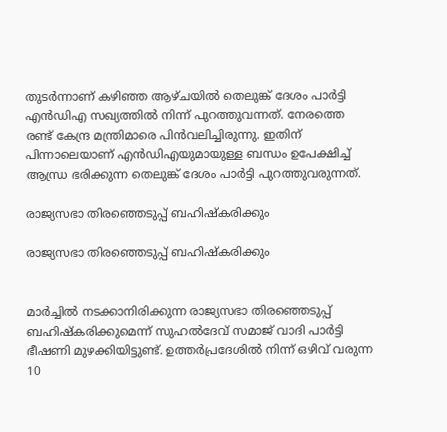തുടര്‍ന്നാണ് കഴിഞ്ഞ ആഴ്ചയില്‍ തെലുങ്ക് ദേശം പാര്‍ട്ടി എന്‍‍ഡിഎ സഖ്യത്തില്‍ നിന്ന് പുറത്തുവന്നത്. നേരത്തെ രണ്ട് കേന്ദ്ര മന്ത്രിമാരെ പിന്‍വലിച്ചിരുന്നു. ഇതിന് പിന്നാലെയാണ് എന്‍ഡിഎയുമായുള്ള ബന്ധം ഉപേക്ഷിച്ച് ആന്ധ്ര ഭരിക്കുന്ന തെലുങ്ക് ദേശം പാര്‍ട്ടി പുറത്തുവരുന്നത്.

രാജ്യസഭാ തിരഞ്ഞെടുപ്പ് ബഹിഷ്കരിക്കും

രാജ്യസഭാ തിരഞ്ഞെടുപ്പ് ബഹിഷ്കരിക്കും


മാര്‍ച്ചില്‍ നടക്കാനിരിക്കുന്ന രാജ്യസഭാ തിരഞ്ഞെടുപ്പ് ബഹിഷ്കരിക്കുമെന്ന് സുഹല്‍ദേവ് സമാജ് വാദി പാര്‍ട്ടി ഭീഷണി മുഴക്കിയിട്ടുണ്ട്. ഉത്തര്‍പ്രദേശില്‍ നിന്ന് ഒഴിവ് വരുന്ന 10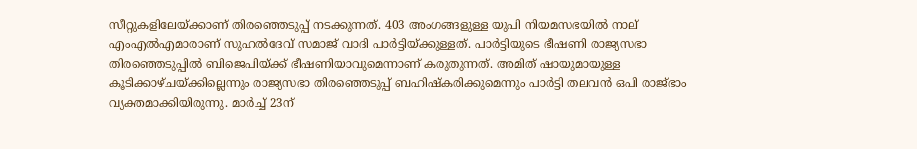സീറ്റുകളിലേയ്ക്കാണ് തിര‍ഞ്ഞെടുപ്പ് നടക്കുന്നത്. 403 അംഗങ്ങളുള്ള യുപി നിയമസഭയില്‍ നാല് എംഎല്‍എമാരാണ് സുഹല്‍ദേവ് സമാജ് വാദി പാര്‍ട്ടിയ്ക്കുള്ളത്. പാര്‍ട്ടിയുടെ ഭീഷണി രാജ്യസഭാ തിരഞ്ഞെടുപ്പില്‍ ബിജെപിയ്ക്ക് ഭീഷണിയാവുമെന്നാണ് കരുതുന്നത്. അമിത് ഷായുമായുള്ള കൂടിക്കാഴ്ചയ്ക്കില്ലെന്നും രാജ്യസഭാ തിരഞ്ഞെടുപ്പ് ബഹിഷ്കരിക്കുമെന്നും പാര്‍ട്ടി തലവന്‍ ഒപി രാജ്ഭാം വ്യക്തമാക്കിയിരുന്നു. മാര്‍ച്ച് 23ന്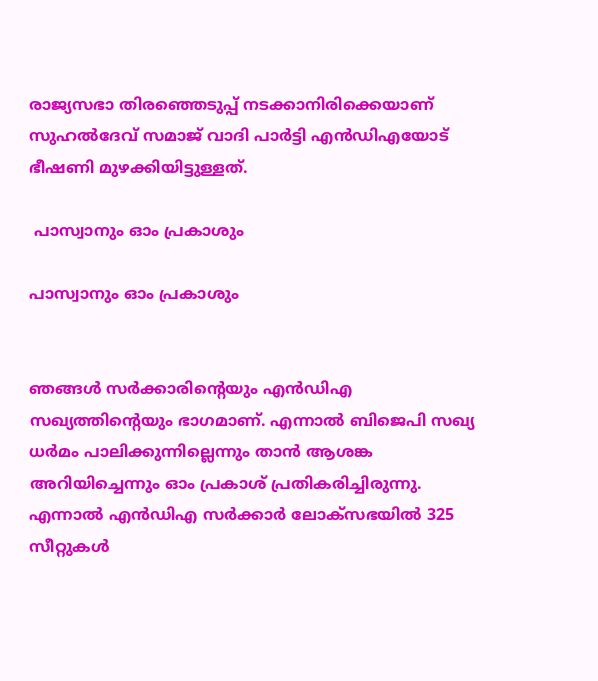രാജ്യസഭാ തിരഞ്ഞെടുപ്പ് നടക്കാനിരിക്കെയാണ് സുഹല്‍ദേവ് സമാജ് വാദി പാര്‍ട്ടി എന്‍ഡിഎയോട് ഭീഷണി മുഴക്കിയിട്ടുള്ളത്.

 പാസ്വാനും ഓം പ്രകാശും

പാസ്വാനും ഓം പ്രകാശും


ഞങ്ങള്‍ സര്‍ക്കാരിന്റെയും എന്‍ഡിഎ സഖ്യത്തിന്റെയും ഭാഗമാണ്. എന്നാല്‍ ബിജെപി സഖ്യ ധര്‍മം പാലിക്കുന്നില്ലെന്നും താന്‍ ആശങ്ക അറിയിച്ചെന്നും ഓം പ്രകാശ് പ്രതികരിച്ചിരുന്നു. എന്നാല്‍ എന്‍ഡിഎ സര്‍ക്കാര്‍ ലോക്സഭയില്‍ 325 സീറ്റുകള്‍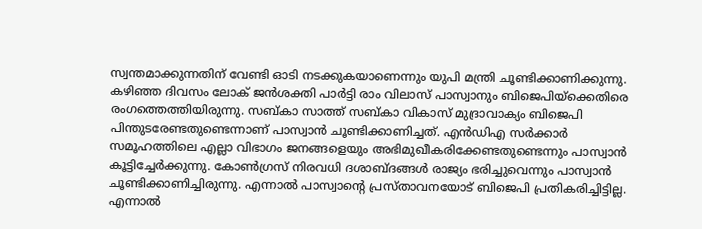സ്വന്തമാക്കുന്നതിന് വേണ്ടി ഓടി നടക്കുകയാണെന്നും യുപി മന്ത്രി ചൂണ്ടിക്കാണിക്കുന്നു. കഴിഞ്ഞ ദിവസം ലോക് ജന്‍ശക്തി പാര്‍ട്ടി രാം വിലാസ് പാസ്വാനും ബിജെപിയ്ക്കെതിരെ രംഗത്തെത്തിയിരുന്നു. സബ്കാ സാത്ത് സബ്കാ വികാസ് മുദ്രാവാക്യം ബിജെപി പിന്തുടരേണ്ടതുണ്ടെന്നാണ് പാസ്വാന്‍ ചൂണ്ടിക്കാണിച്ചത്. എന്‍ഡിഎ സര്‍ക്കാര്‍ സമൂഹത്തിലെ എല്ലാ വിഭാഗം ജനങ്ങളെയും അഭിമുഖീകരിക്കേണ്ടതുണ്ടെന്നും പാസ്വാന്‍ കൂട്ടിച്ചേര്‍ക്കുന്നു. കോണ്‍ഗ്രസ് നിരവധി ദശാബ്ദങ്ങള്‍ രാജ്യം ഭരിച്ചുവെന്നും പാസ്വാന്‍ ചൂണ്ടിക്കാണിച്ചിരുന്നു. എന്നാല്‍ പാസ്വാന്റെ പ്രസ്താവനയോട് ബിജെപി പ്രതികരിച്ചിട്ടില്ല. എന്നാല്‍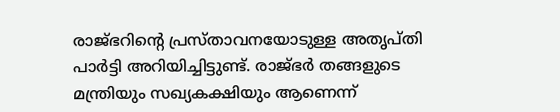രാജ്ഭറിന്റെ പ്രസ്താവനയോടുള്ള അതൃപ്തി പാര്‍ട്ടി അറിയിച്ചിട്ടുണ്ട്. രാജ്ഭര്‍ തങ്ങളുടെ മന്ത്രിയും സഖ്യകക്ഷിയും ആണെന്ന്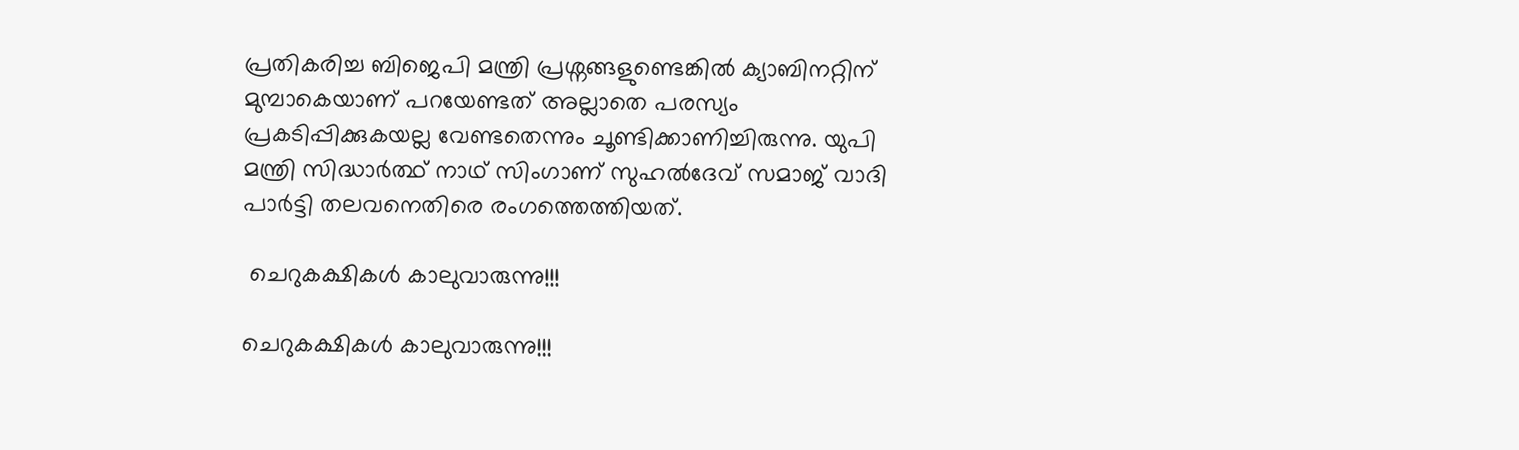പ്രതികരിച്ച ബിജെപി മന്ത്രി പ്രശ്നങ്ങളുണ്ടെങ്കില്‍ ക്യാബിനറ്റിന് മുമ്പാകെയാണ് പറയേണ്ടത് അല്ലാതെ പരസ്യം പ്രകടിപ്പിക്കുകയല്ല വേണ്ടതെന്നും ചൂണ്ടിക്കാണിച്ചിരുന്നു. യുപി മന്ത്രി സിദ്ധാര്‍ത്ഥ് നാഥ് സിംഗാണ് സുഹല്‍ദേവ് സമാജ് വാദി പാര്‍ട്ടി തലവനെതിരെ രംഗത്തെത്തിയത്.

 ചെറുകക്ഷികള്‍ കാലുവാരുന്നു!!!

ചെറുകക്ഷികള്‍ കാലുവാരുന്നു!!!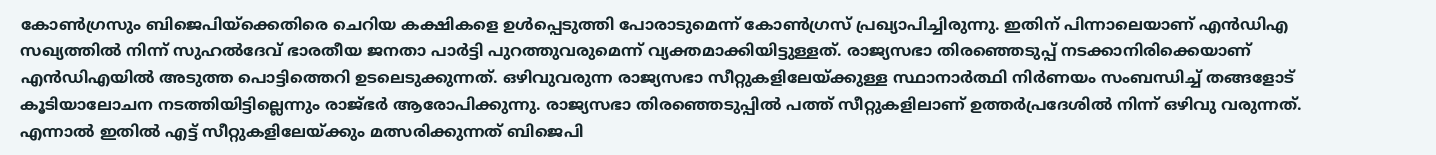കോണ്‍ഗ്രസും ബിജെപിയ്ക്കെതിരെ ചെറിയ കക്ഷികളെ ഉള്‍പ്പെടുത്തി പോരാടുമെന്ന് കോണ്‍ഗ്രസ് പ്രഖ്യാപിച്ചിരുന്നു. ഇതിന് പിന്നാലെയാണ് എന്‍ഡിഎ സഖ്യത്തില്‍ നിന്ന് സുഹല്‍ദേവ് ഭാരതീയ ജനതാ പാര്‍ട്ടി പുറത്തുവരുമെന്ന് വ്യക്തമാക്കിയിട്ടുള്ളത്. രാജ്യസഭാ തിര‍ഞ്ഞെടുപ്പ് നടക്കാനിരിക്കെയാണ് എന്‍ഡിഎയില്‍ അടുത്ത പൊട്ടിത്തെറി ഉടലെടുക്കുന്നത്. ഒഴിവുവരുന്ന രാജ്യസഭാ സീറ്റുകളിലേയ്ക്കുള്ള സ്ഥാനാര്‍ത്ഥി നിര്‍ണയം സംബന്ധിച്ച് തങ്ങളോട് കൂടിയാലോചന നടത്തിയിട്ടില്ലെന്നും രാജ്ഭര്‍ ആരോപിക്കുന്നു. രാജ്യസഭാ തിരഞ്ഞെടുപ്പില്‍ പത്ത് സീറ്റുകളിലാണ് ഉത്തര്‍പ്രദേശില്‍ നിന്ന് ഒഴിവു വരുന്നത്. എന്നാല്‍ ഇതില്‍ എട്ട് സീറ്റുകളിലേയ്ക്കും മത്സരിക്കുന്നത് ബിജെപി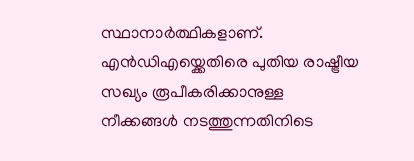സ്ഥാനാര്‍ത്ഥികളാണ്. എന്‍ഡിഎയ്ക്കെതിരെ പുതിയ രാഷ്ട്രീയ സഖ്യം രൂപീകരിക്കാനുള്ള നീക്കങ്ങള്‍ നടത്തുന്നതിനിടെ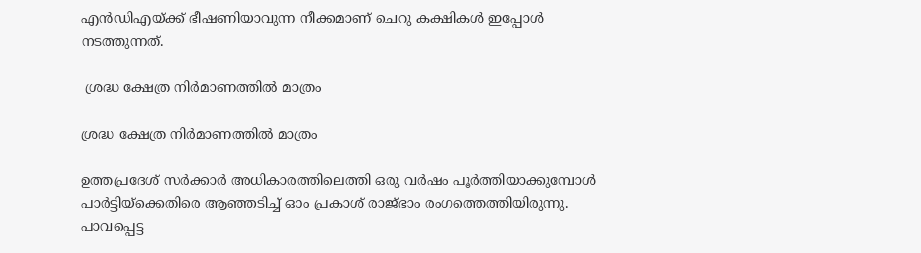എന്‍ഡ‍ിഎയ്ക്ക് ഭീഷണിയാവുന്ന നീക്കമാണ് ചെറു കക്ഷികള്‍ ഇപ്പോള്‍ നടത്തുന്നത്.

 ശ്രദ്ധ ക്ഷേത്ര നിര്‍മാണത്തില്‍ മാത്രം

ശ്രദ്ധ ക്ഷേത്ര നിര്‍മാണത്തില്‍ മാത്രം

ഉത്തപ്രദേശ് സര്‍ക്കാര്‍ അധികാരത്തിലെത്തി ഒരു വര്‍ഷം പൂര്‍ത്തിയാക്കുമ്പോള്‍ പാര്‍ട്ടിയ്ക്കെതിരെ ആഞ്ഞടിച്ച് ഓം പ്രകാശ് രാജ്ഭാം രംഗത്തെത്തിയിരുന്നു. പാവപ്പെട്ട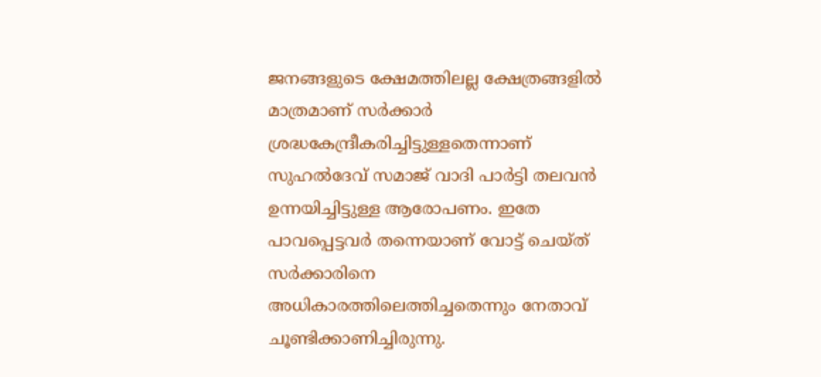ജനങ്ങളുടെ ക്ഷേമത്തിലല്ല ക്ഷേത്രങ്ങളില്‍ മാത്രമാണ് സര്‍ക്കാര്‍ ശ്രദ്ധകേന്ദ്രീകരിച്ചിട്ടുള്ളതെന്നാണ് സുഹല്‍ദേവ് സമാജ് വാദി പാര്‍ട്ടി തലവന്‍ ഉന്നയിച്ചിട്ടുള്ള ആരോപണം. ഇതേ പാവപ്പെട്ടവര്‍ തന്നെയാണ് വോട്ട് ചെയ്ത് സര്‍ക്കാരിനെ അധികാരത്തിലെത്തിച്ചതെന്നും നേതാവ് ചൂണ്ടിക്കാണിച്ചിരുന്നു.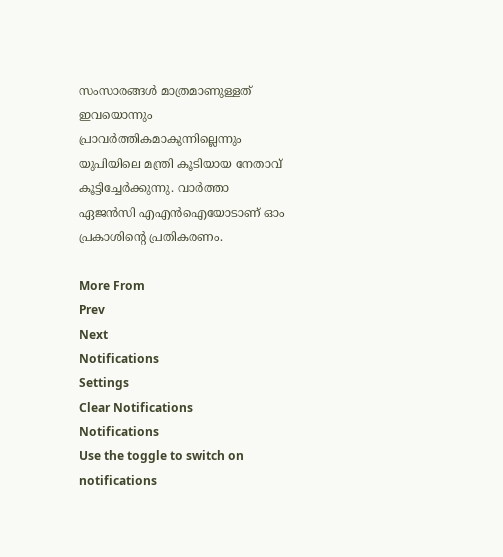സംസാരങ്ങള്‍ മാത്രമാണുള്ളത് ഇവയൊന്നും പ്രാവര്‍ത്തികമാകുന്നില്ലെന്നും യുപിയിലെ മന്ത്രി കൂടിയായ നേതാവ് കൂട്ടിച്ചേര്‍ക്കുന്നു. വാര്‍ത്താ ഏജന്‍സി എഎന്‍ഐയോടാണ് ഓം പ്രകാശിന്റെ പ്രതികരണം.

More From
Prev
Next
Notifications
Settings
Clear Notifications
Notifications
Use the toggle to switch on notifications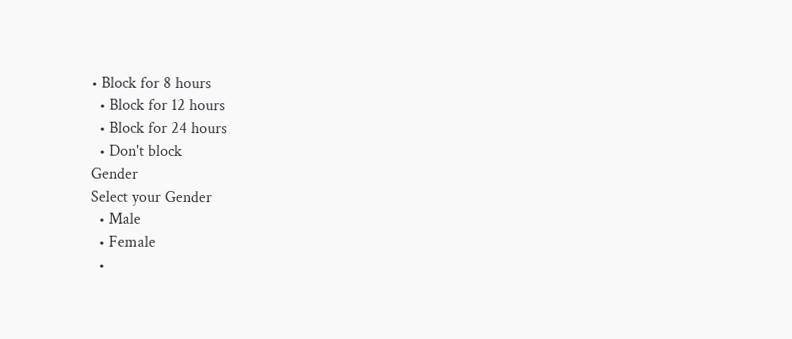• Block for 8 hours
  • Block for 12 hours
  • Block for 24 hours
  • Don't block
Gender
Select your Gender
  • Male
  • Female
  •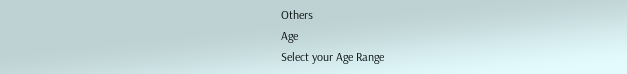Others
Age
Select your Age Range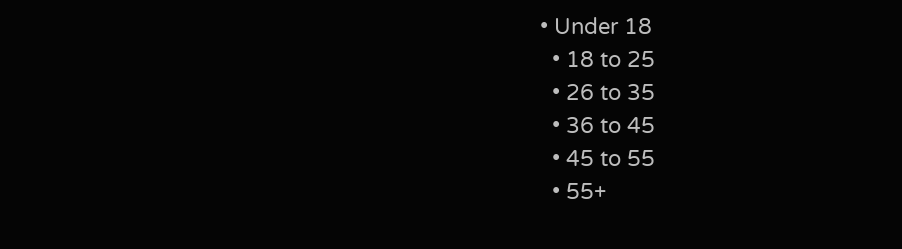• Under 18
  • 18 to 25
  • 26 to 35
  • 36 to 45
  • 45 to 55
  • 55+